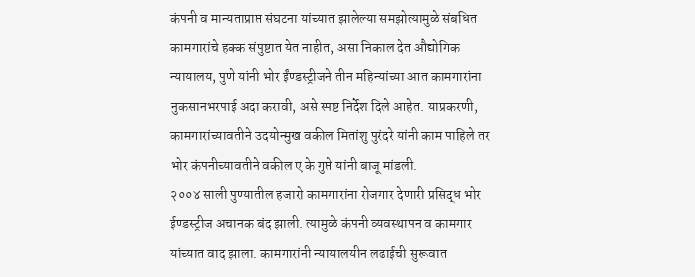कंपनी व मान्यताप्राप्त संघटना यांच्यात झालेल्या समझोत्यामुळे संबधित कामगारांचे हक्क संपुष्टात येत नाहीत, असा निकाल देत औद्योगिक न्यायालय, पुणे यांनी भोर ईंण्डस्ट्रीजने तीन महिन्यांच्या आत कामगारांना नुकसानभरपाई अदा करावी, असे स्पष्ट निर्देश दिले आहेत. याप्रकरणी, कामगारांच्यावतीने उदयोन्मुख वकील मितांशु पुरंदरे यांनी काम पाहिले तर भोर कंपनीच्यावतीने वकील ए के गुप्ते यांनी बाजू मांडली.
२००४ साली पुण्यातील हजारो कामगारांना रोजगार देणारी प्रसिद्ध भोर ईण्डस्ट्रीज अचानक बंद झाली. त्यामुळे कंपनी व्यवस्थापन व कामगार यांच्यात वाद झाला. कामगारांनी न्यायालयीन लढाईची सुरूवात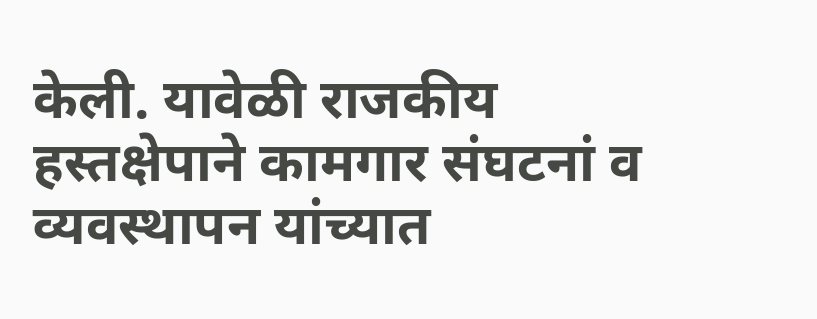केली. यावेळी राजकीय हस्तक्षेपाने कामगार संघटनां व व्यवस्थापन यांच्यात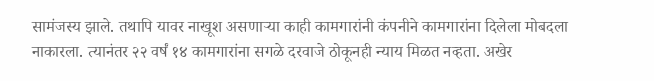सामंजस्य झाले. तथापि यावर नाखूश असणाऱ्या काही कामगारांनी कंपनीने कामगारांना दिलेला मोबदला नाकारला. त्यानंतर २२ वर्षं १४ कामगारांना सगळे दरवाजे ठोकूनही न्याय मिळत नव्हता. अखेर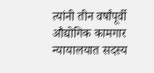त्यांनी तीन वर्षांपूर्वी औद्योगिक कामगार न्यायालयात सदस्य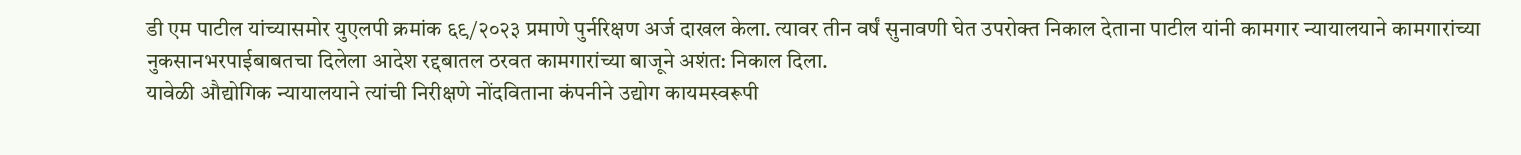डी एम पाटील यांच्यासमोर युएलपी क्रमांक ६९/२०२३ प्रमाणे पुर्नरिक्षण अर्ज दाखल केला. त्यावर तीन वर्षं सुनावणी घेत उपरोक्त निकाल देताना पाटील यांनी कामगार न्यायालयाने कामगारांच्या नुकसानभरपाईबाबतचा दिलेला आदेश रद्दबातल ठरवत कामगारांच्या बाजूने अशंत: निकाल दिला.
यावेळी औद्योगिक न्यायालयाने त्यांची निरीक्षणे नोंदविताना कंपनीने उद्योग कायमस्वरूपी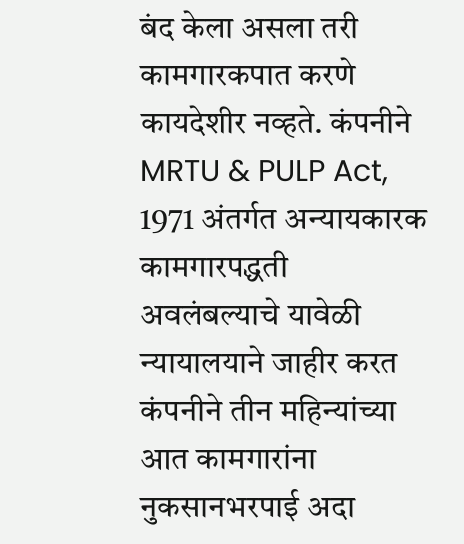बंद केला असला तरी कामगारकपात करणे कायदेशीर नव्हते. कंपनीने MRTU & PULP Act, 1971 अंतर्गत अन्यायकारक कामगारपद्धती अवलंबल्याचे यावेळी न्यायालयाने जाहीर करत कंपनीने तीन महिन्यांच्या आत कामगारांना नुकसानभरपाई अदा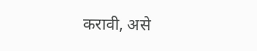करावी, असे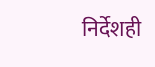निर्देशही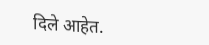दिले आहेत.